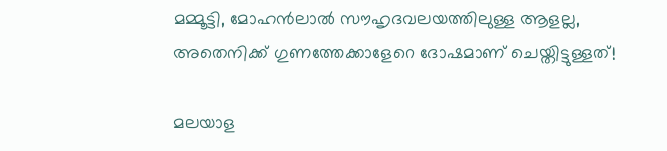മമ്മൂട്ടി, മോഹന്‍ലാല്‍ സൗഹൃദവലയത്തിലുള്ള ആളല്ല, അതെനിക്ക് ഗുണത്തേക്കാളേറെ ദോഷമാണ് ചെയ്തിട്ടുള്ളത്!

മലയാള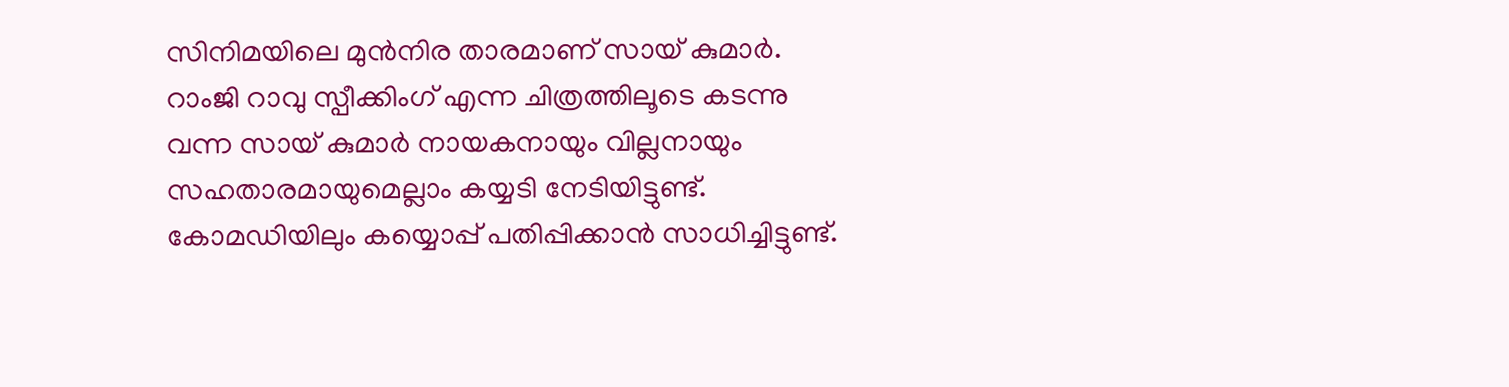സിനിമയിലെ മുന്‍നിര താരമാണ് സായ് കുമാര്‍. റാംജി റാവു സ്പീക്കിംഗ് എന്ന ചിത്രത്തിലൂടെ കടന്നു വന്ന സായ് കുമാര്‍ നായകനായും വില്ലനായും സഹതാരമായുമെല്ലാം കയ്യടി നേടിയിട്ടുണ്ട്. കോമഡിയിലും കയ്യൊപ്പ് പതിപ്പിക്കാന്‍ സാധിച്ചിട്ടുണ്ട്.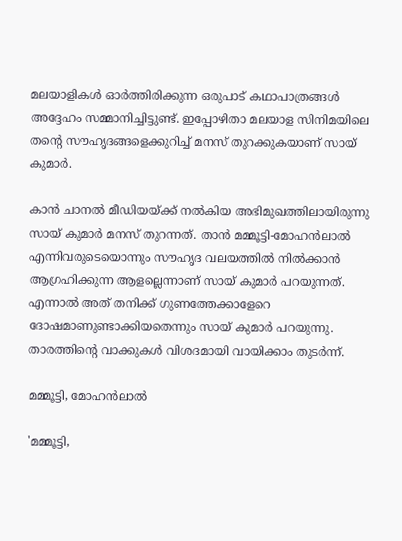മലയാളികള്‍ ഓര്‍ത്തിരിക്കുന്ന ഒരുപാട് കഥാപാത്രങ്ങള്‍ അദ്ദേഹം സമ്മാനിച്ചിട്ടുണ്ട്. ഇപ്പോഴിതാ മലയാള സിനിമയിലെ തന്റെ സൗഹൃദങ്ങളെക്കുറിച്ച് മനസ് തുറക്കുകയാണ് സായ് കുമാര്‍.

കാന്‍ ചാനല്‍ മീഡിയയ്ക്ക് നല്‍കിയ അഭിമുഖത്തിലായിരുന്നു സായ് കുമാര്‍ മനസ് തുറന്നത്. താന്‍ മമ്മൂട്ടി-മോഹന്‍ലാല്‍ എന്നിവരുടെയൊന്നും സൗഹൃദ വലയത്തില്‍ നില്‍ക്കാന്‍ ആഗ്രഹിക്കുന്ന ആളല്ലെന്നാണ് സായ് കുമാര്‍ പറയുന്നത്. എന്നാല്‍ അത് തനിക്ക് ഗുണത്തേക്കാളേറെ ദോഷമാണുണ്ടാക്കിയതെന്നും സായ് കുമാര്‍ പറയുന്നു. താരത്തിന്റെ വാക്കുകള്‍ വിശദമായി വായിക്കാം തുടര്‍ന്ന്.

മമ്മൂട്ടി, മോഹന്‍ലാല്‍

'മമ്മൂട്ടി,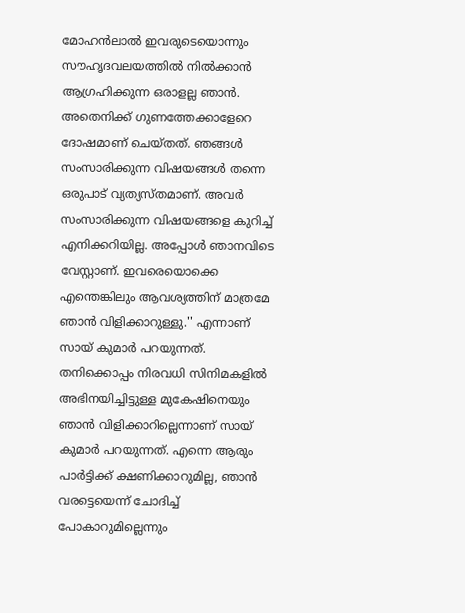മോഹന്‍ലാല്‍ ഇവരുടെയൊന്നും സൗഹൃദവലയത്തില്‍ നില്‍ക്കാന്‍ ആഗ്രഹിക്കുന്ന ഒരാളല്ല ഞാന്‍. അതെനിക്ക് ഗുണത്തേക്കാളേറെ ദോഷമാണ് ചെയ്തത്. ഞങ്ങള്‍ സംസാരിക്കുന്ന വിഷയങ്ങള്‍ തന്നെ ഒരുപാട് വ്യത്യസ്തമാണ്. അവര്‍ സംസാരിക്കുന്ന വിഷയങ്ങളെ കുറിച്ച് എനിക്കറിയില്ല. അപ്പോള്‍ ഞാനവിടെ വേസ്റ്റാണ്. ഇവരെയൊക്കെ എന്തെങ്കിലും ആവശ്യത്തിന് മാത്രമേ ഞാന്‍ വിളിക്കാറുള്ളു.'' എന്നാണ് സായ് കുമാര്‍ പറയുന്നത്. തനിക്കൊപ്പം നിരവധി സിനിമകളില്‍ അഭിനയിച്ചിട്ടുള്ള മുകേഷിനെയും ഞാന്‍ വിളിക്കാറില്ലെന്നാണ് സായ് കുമാര്‍ പറയുന്നത്. എന്നെ ആരും പാര്‍ട്ടിക്ക് ക്ഷണിക്കാറുമില്ല, ഞാന്‍ വരട്ടെയെന്ന് ചോദിച്ച് പോകാറുമില്ലെന്നും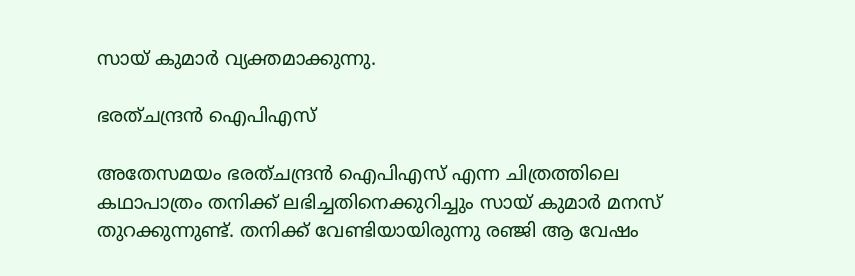സായ് കുമാര്‍ വ്യക്തമാക്കുന്നു.

ഭരത്ചന്ദ്രന്‍ ഐപിഎസ്

അതേസമയം ഭരത്ചന്ദ്രന്‍ ഐപിഎസ് എന്ന ചിത്രത്തിലെ കഥാപാത്രം തനിക്ക് ലഭിച്ചതിനെക്കുറിച്ചും സായ് കുമാര്‍ മനസ് തുറക്കുന്നുണ്ട്. തനിക്ക് വേണ്ടിയായിരുന്നു രഞ്ജി ആ വേഷം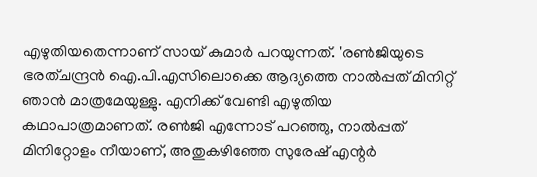എഴുതിയതെന്നാണ് സായ് കുമാര്‍ പറയുന്നത്. 'രണ്‍ജിയുടെ ഭരത്ചന്ദ്രന്‍ ഐ.പി.എസിലൊക്കെ ആദ്യത്തെ നാല്‍പ്പത് മിനിറ്റ് ഞാന്‍ മാത്രമേയുള്ളു. എനിക്ക് വേണ്ടി എഴുതിയ കഥാപാത്രമാണത്. രണ്‍ജി എന്നോട് പറഞ്ഞു, നാല്‍പ്പത് മിനിറ്റോളം നീയാണ്, അതുകഴിഞ്ഞേ സുരേഷ് എന്റര്‍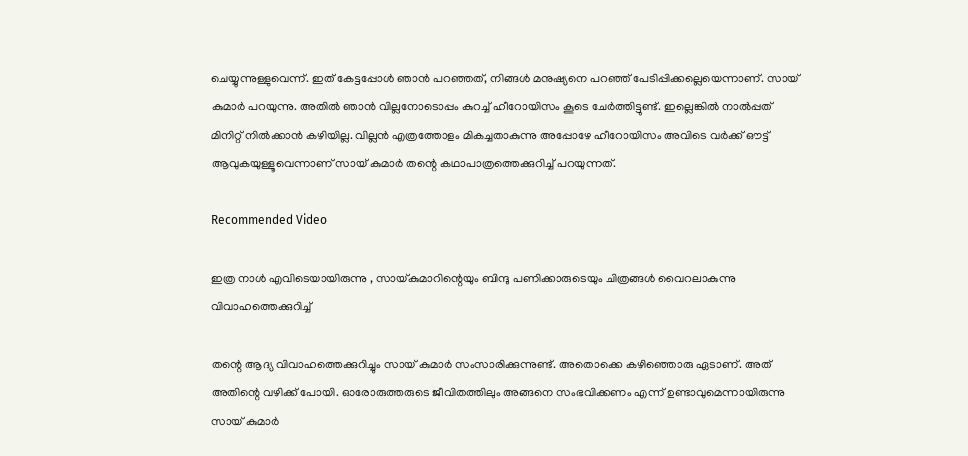ചെയ്യുന്നുള്ളുവെന്ന്. ഇത് കേട്ടപ്പോള്‍ ഞാന്‍ പറഞ്ഞത്, നിങ്ങള്‍ മനുഷ്യനെ പറഞ്ഞ് പേടിപ്പിക്കല്ലെയെന്നാണ്. സായ് കുമാര്‍ പറയുന്നു. അതില്‍ ഞാന്‍ വില്ലനോടൊപ്പം കുറച്ച് ഹീറോയിസം കൂടെ ചേര്‍ത്തിട്ടുണ്ട്. ഇല്ലെങ്കില്‍ നാല്‍പ്പത് മിനിറ്റ് നില്‍ക്കാന്‍ കഴിയില്ല. വില്ലന്‍ എത്രത്തോളം മികച്ചതാകുന്നു അപ്പോഴേ ഹീറോയിസം അവിടെ വര്‍ക്ക് ഔട്ട് ആവുകയുള്ളൂവെന്നാണ് സായ് കുമാര്‍ തന്റെ കഥാപാത്രത്തെക്കുറിച്ച് പറയുന്നത്.

Recommended Video

ഇത്ര നാൾ എവിടെയായിരുന്നു , സായ്‌കുമാറിന്റെയും ബിന്ദു പണിക്കാരുടെയും ചിത്രങ്ങൾ വൈറലാകുന്നു
വിവാഹത്തെക്കുറിച്ച്

തന്റെ ആദ്യ വിവാഹത്തെക്കുറിച്ചും സായ് കുമാര്‍ സംസാരിക്കുന്നുണ്ട്. അതൊക്കെ കഴിഞ്ഞൊരു ഏടാണ്. അത് അതിന്റെ വഴിക്ക് പോയി. ഓരോരുത്തരുടെ ജീവിതത്തിലും അങ്ങനെ സംഭവിക്കണം എന്ന് ഉണ്ടാവുമെന്നായിരുന്നു സായ് കുമാര്‍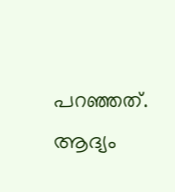പറഞ്ഞത്. ആദ്യം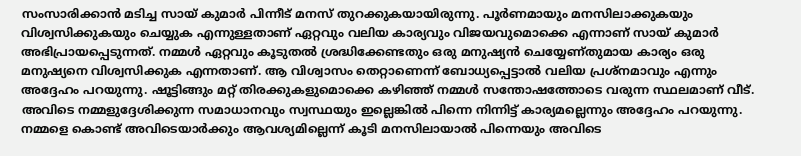സംസാരിക്കാന്‍ മടിച്ച സായ് കുമാര്‍ പിന്നീട് മനസ് തുറക്കുകയായിരുന്നു. പൂര്‍ണമായും മനസിലാക്കുകയും വിശ്വസിക്കുകയും ചെയ്യുക എന്നുള്ളതാണ് ഏറ്റവും വലിയ കാര്യവും വിജയവുമൊക്കെ എന്നാണ് സായ് കുമാര്‍ അഭിപ്രായപ്പെടുന്നത്. നമ്മള്‍ ഏറ്റവും കൂടുതല്‍ ശ്രദ്ധിക്കേണ്ടതും ഒരു മനുഷ്യന്‍ ചെയ്യേണ്തുമായ കാര്യം ഒരു മനുഷ്യനെ വിശ്വസിക്കുക എന്നതാണ്. ആ വിശ്വാസം തെറ്റാണെന്ന് ബോധ്യപ്പെട്ടാല്‍ വലിയ പ്രശ്നമാവും എന്നും അദ്ദേഹം പറയുന്നു. ഷൂട്ടിങ്ങും മറ്റ് തിരക്കുകളുമൊക്കെ കഴിഞ്ഞ് നമ്മള്‍ സന്തോഷത്തോടെ വരുന്ന സ്ഥലമാണ് വീട്. അവിടെ നമ്മളുദ്ദേശിക്കുന്ന സമാധാനവും സ്വസ്ഥയും ഇല്ലെങ്കില്‍ പിന്നെ നിന്നിട്ട് കാര്യമല്ലെന്നും അദ്ദേഹം പറയുന്നു. നമ്മളെ കൊണ്ട് അവിടെയാര്‍ക്കും ആവശ്യമില്ലെന്ന് കൂടി മനസിലായാല്‍ പിന്നെയും അവിടെ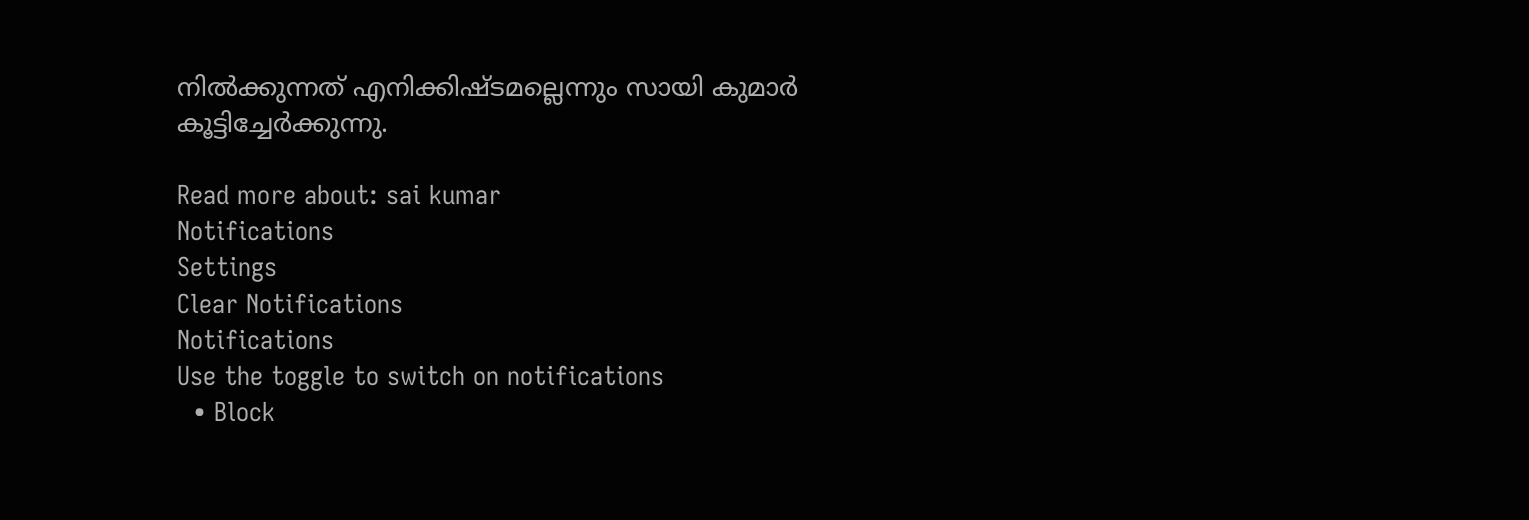നില്‍ക്കുന്നത് എനിക്കിഷ്ടമല്ലെന്നും സായി കുമാര്‍ കൂട്ടിച്ചേര്‍ക്കുന്നു.

Read more about: sai kumar
Notifications
Settings
Clear Notifications
Notifications
Use the toggle to switch on notifications
  • Block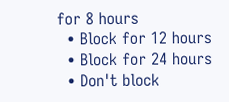for 8 hours
  • Block for 12 hours
  • Block for 24 hours
  • Don't block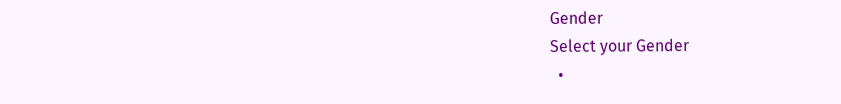Gender
Select your Gender
  •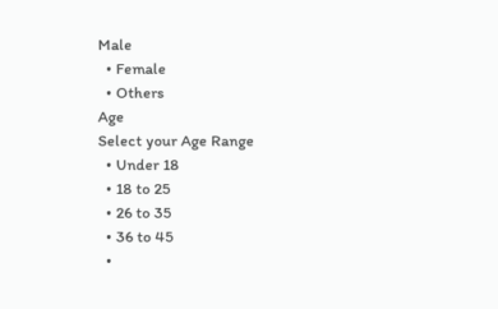Male
  • Female
  • Others
Age
Select your Age Range
  • Under 18
  • 18 to 25
  • 26 to 35
  • 36 to 45
  •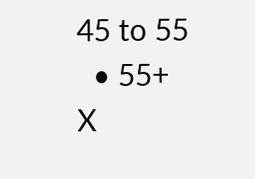45 to 55
  • 55+
X